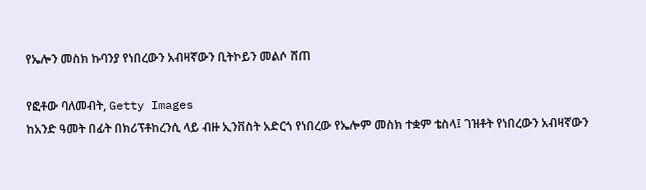የኤሎን መስክ ኩባንያ የነበረውን አብዛኛውን ቢትኮይን መልሶ ሸጠ

የፎቶው ባለመብት, Getty Images
ከአንድ ዓመት በፊት በክሪፕቶከረንሲ ላይ ብዙ ኢንቨስት አድርጎ የነበረው የኤሎም መስክ ተቋም ቴስላ፤ ገዝቶት የነበረውን አብዛኛውን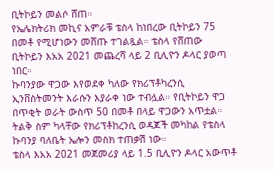ቢትኮይን መልሶ ሸጠ።
የኤሌክትሪክ መኪና አምራቹ ቴስላ ከነበረው ቢትኮይን 75 በመቶ የሚሆነውን መሸጡ ተገልጿል። ቴስላ የሸጠው ቢትኮይን እአአ 2021 መጨረሻ ላይ 2 ቢሊዮን ዶላር ያወጣ ነበር።
ኩባንያው ዋጋው እየወደቀ ካለው የክሪፕቶካረንሲ ኢንቨስትመንት እራሱን እያራቀ ነው ተብሏል። የቢትኮይን ዋጋ በጥቂት ወራት ውስጥ 50 በመቶ በላይ ዋጋውን አጥቷል።
ትልቅ ስም ካላቸው የክሪፕቶከረንሲ ወዳጆች መካከል የቴስላ ኩባንያ ባለቤት ኤሎን መስክ ተጠቃሽ ነው።
ቴስላ እአአ 2021 መጀመሪያ ላይ 1.5 ቢሊዮን ዶላር አውጥቶ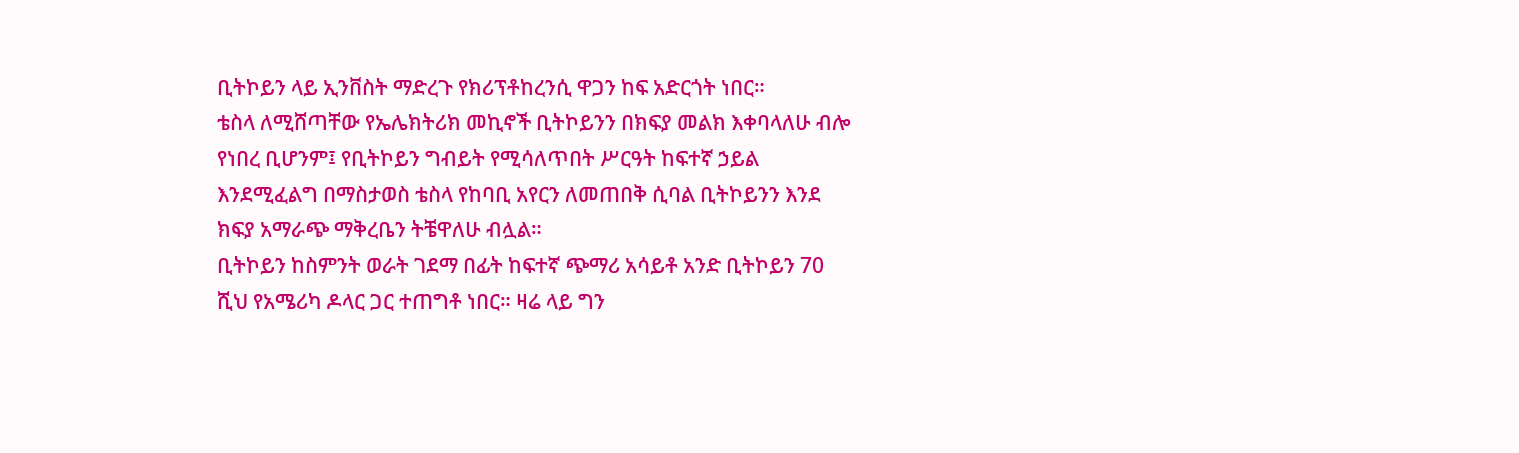ቢትኮይን ላይ ኢንቨስት ማድረጉ የክሪፕቶከረንሲ ዋጋን ከፍ አድርጎት ነበር።
ቴስላ ለሚሸጣቸው የኤሌክትሪክ መኪኖች ቢትኮይንን በክፍያ መልክ እቀባላለሁ ብሎ የነበረ ቢሆንም፤ የቢትኮይን ግብይት የሚሳለጥበት ሥርዓት ከፍተኛ ኃይል እንደሚፈልግ በማስታወስ ቴስላ የከባቢ አየርን ለመጠበቅ ሲባል ቢትኮይንን እንደ ክፍያ አማራጭ ማቅረቤን ትቼዋለሁ ብሏል።
ቢትኮይን ከስምንት ወራት ገደማ በፊት ከፍተኛ ጭማሪ አሳይቶ አንድ ቢትኮይን 70 ሺህ የአሜሪካ ዶላር ጋር ተጠግቶ ነበር። ዛሬ ላይ ግን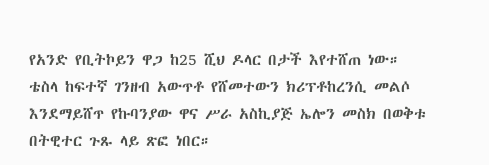የአንድ የቢትኮይን ዋጋ ከ25 ሺህ ዶላር በታች እየተሸጠ ነው።
ቴስላ ከፍተኛ ገንዘብ አውጥቶ የሸመተውን ክሪፕቶከረንሲ መልሶ እንደማይሸጥ የኩባንያው ዋና ሥራ አስኪያጅ ኤሎን መስክ በወቅቱ በትዊተር ጉጹ ላይ ጽፎ ነበር።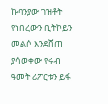ኩባንያው ገዝቶት የነበረውን ቢትኮይን መልሶ እንደሸጠ ያሳወቀው የሩብ ዓመት ሪፖርቱን ይፋ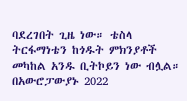ባደረገበት ጊዜ ነው። ቴስላ ትርፋማነቴን ከጎዱት ምክንያቶች መካከል አንዱ ቢትኮይን ነው ብሏል።
በአውሮፓውያኑ 2022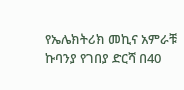የኤሌክትሪክ መኪና አምራቹ ኩባንያ የገበያ ድርሻ በ40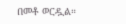በመቶ ወርዷል።